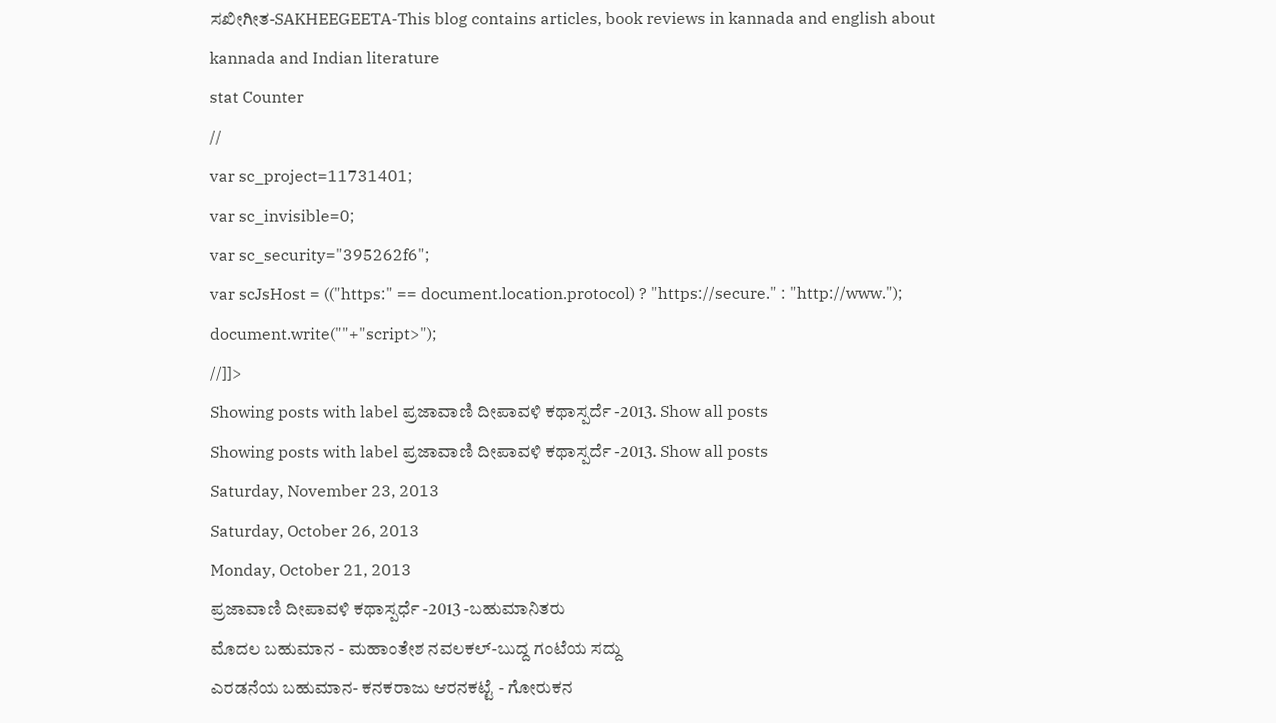ಸಖೀಗೀತ-SAKHEEGEETA-This blog contains articles, book reviews in kannada and english about kannada and Indian literature
stat Counter
//
var sc_project=11731401;
var sc_invisible=0;
var sc_security="395262f6";
var scJsHost = (("https:" == document.location.protocol) ? "https://secure." : "http://www.");
document.write(""+"script>");
//]]>
Showing posts with label ಪ್ರಜಾವಾಣಿ ದೀಪಾವಳಿ ಕಥಾಸ್ಪರ್ದೆ -2013. Show all posts
Showing posts with label ಪ್ರಜಾವಾಣಿ ದೀಪಾವಳಿ ಕಥಾಸ್ಪರ್ದೆ -2013. Show all posts
Saturday, November 23, 2013
Saturday, October 26, 2013
Monday, October 21, 2013
ಪ್ರಜಾವಾಣಿ ದೀಪಾವಳಿ ಕಥಾಸ್ಪರ್ಧೆ -2013 -ಬಹುಮಾನಿತರು
ಮೊದಲ ಬಹುಮಾನ - ಮಹಾಂತೇಶ ನವಲಕಲ್-ಬುದ್ದ ಗಂಟೆಯ ಸದ್ದು
ಎರಡನೆಯ ಬಹುಮಾನ- ಕನಕರಾಜು ಆರನಕಟ್ಟೆ - ಗೋರುಕನ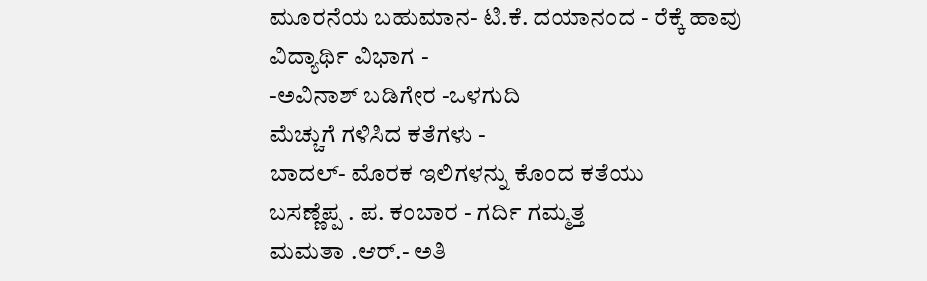ಮೂರನೆಯ ಬಹುಮಾನ- ಟಿ.ಕೆ. ದಯಾನಂದ - ರೆಕ್ಕೆ ಹಾವು
ವಿದ್ಯಾರ್ಥಿ ವಿಭಾಗ -
-ಅವಿನಾಶ್ ಬಡಿಗೇರ -ಒಳಗುದಿ
ಮೆಚ್ಚುಗೆ ಗಳಿಸಿದ ಕತೆಗಳು -
ಬಾದಲ್- ಮೊರಕ ಇಲಿಗಳನ್ನು ಕೊಂದ ಕತೆಯು
ಬಸಣ್ಣೆಪ್ಪ . ಪ. ಕಂಬಾರ - ಗರ್ದಿ ಗಮ್ಮತ್ತ
ಮಮತಾ .ಆರ್.- ಅತಿ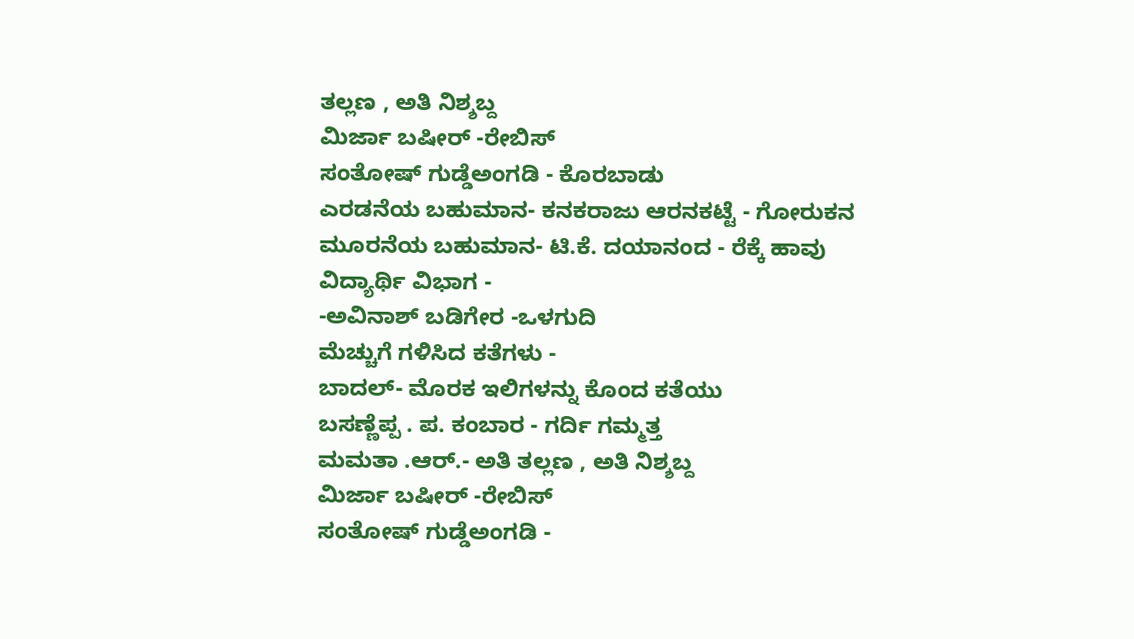ತಲ್ಲಣ , ಅತಿ ನಿಶ್ಶಬ್ದ
ಮಿರ್ಜಾ ಬಷೀರ್ -ರೇಬಿಸ್
ಸಂತೋಷ್ ಗುಡ್ಡೆಅಂಗಡಿ - ಕೊರಬಾಡು
ಎರಡನೆಯ ಬಹುಮಾನ- ಕನಕರಾಜು ಆರನಕಟ್ಟೆ - ಗೋರುಕನ
ಮೂರನೆಯ ಬಹುಮಾನ- ಟಿ.ಕೆ. ದಯಾನಂದ - ರೆಕ್ಕೆ ಹಾವು
ವಿದ್ಯಾರ್ಥಿ ವಿಭಾಗ -
-ಅವಿನಾಶ್ ಬಡಿಗೇರ -ಒಳಗುದಿ
ಮೆಚ್ಚುಗೆ ಗಳಿಸಿದ ಕತೆಗಳು -
ಬಾದಲ್- ಮೊರಕ ಇಲಿಗಳನ್ನು ಕೊಂದ ಕತೆಯು
ಬಸಣ್ಣೆಪ್ಪ . ಪ. ಕಂಬಾರ - ಗರ್ದಿ ಗಮ್ಮತ್ತ
ಮಮತಾ .ಆರ್.- ಅತಿ ತಲ್ಲಣ , ಅತಿ ನಿಶ್ಶಬ್ದ
ಮಿರ್ಜಾ ಬಷೀರ್ -ರೇಬಿಸ್
ಸಂತೋಷ್ ಗುಡ್ಡೆಅಂಗಡಿ -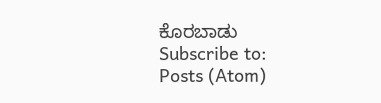ಕೊರಬಾಡು
Subscribe to:
Posts (Atom)